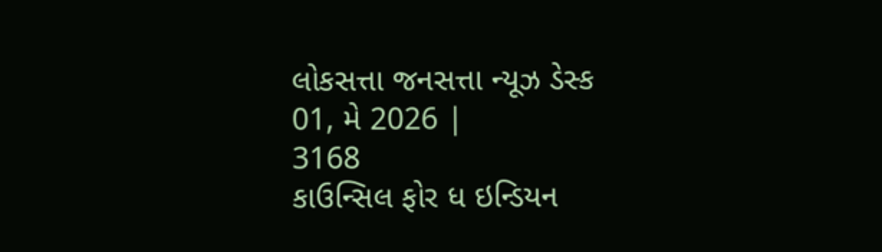લોકસત્તા જનસત્તા ન્યૂઝ ડેસ્ક
01, મે 2026 |
3168
કાઉન્સિલ ફોર ધ ઇન્ડિયન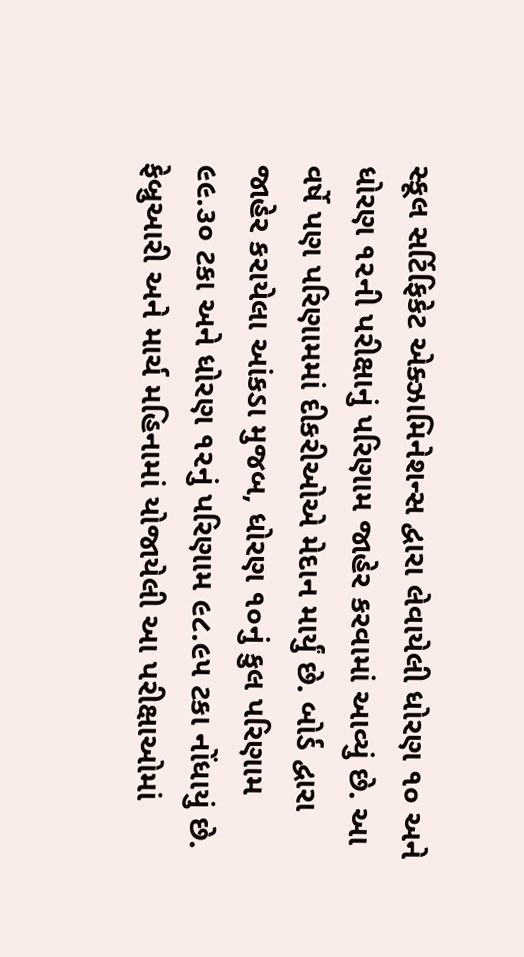સ્કૂલ સર્ટિફિકેટ એક્ઝામિનેશન્સ દ્વારા લેવાયેલી ધોરણ ૧૦ અને ધોરણ ૧૨ની પરીક્ષાનું પરિણામ જાહેર કરવામાં આવ્યું છે. આ વર્ષે પણ પરિણામમાં દીકરીઓએ મેદાન માર્યું છે. બોર્ડ દ્વારા જાહેર કરાયેલા આંકડા મુજબ, ધોરણ ૧૦નું કુલ પરિણામ ૯૯.૩૦ ટકા અને ધોરણ ૧૨નું પરિણામ ૯૮.૯૫ ટકા નોંધાયું છે. ફેબ્રુઆરી અને માર્ચ મહિનામાં યોજાયેલી આ પરીક્ષાઓમાં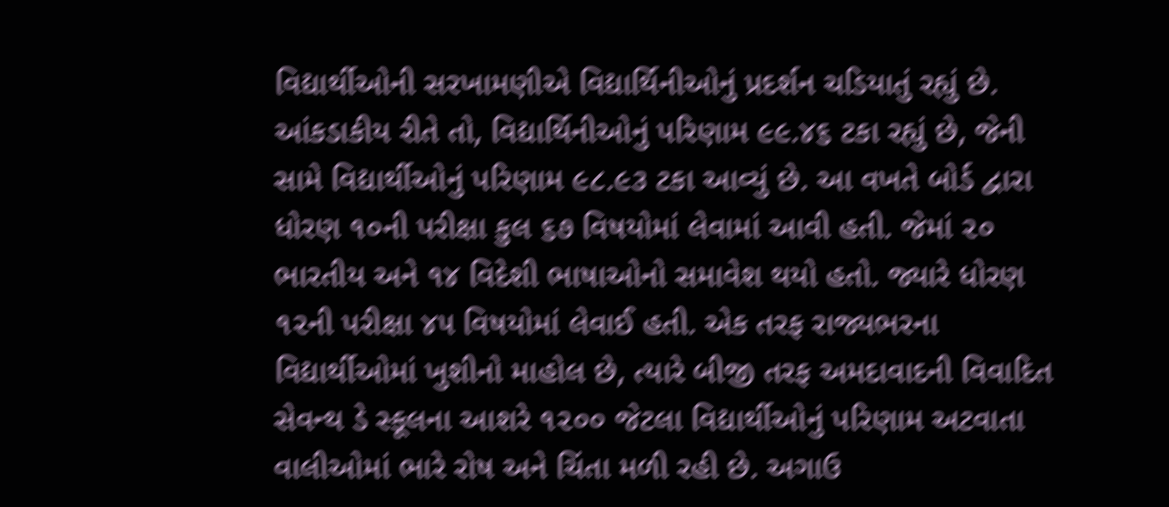વિદ્યાર્થીઓની સરખામણીએ વિદ્યાર્થિનીઓનું પ્રદર્શન ચડિયાતું રહ્યું છે. આંકડાકીય રીતે તો, વિદ્યાર્થિનીઓનું પરિણામ ૯૯.૪૬ ટકા રહ્યું છે, જેની સામે વિદ્યાર્થીઓનું પરિણામ ૯૮.૯૩ ટકા આવ્યું છે. આ વખતે બોર્ડ દ્વારા ધોરણ ૧૦ની પરીક્ષા કુલ ૬૭ વિષયોમાં લેવામાં આવી હતી. જેમાં ૨૦ ભારતીય અને ૧૪ વિદેશી ભાષાઓનો સમાવેશ થયો હતો. જ્યારે ધોરણ ૧૨ની પરીક્ષા ૪૫ વિષયોમાં લેવાઈ હતી. એક તરફ રાજ્યભરના વિદ્યાર્થીઓમાં ખુશીનો માહોલ છે, ત્યારે બીજી તરફ અમદાવાદની વિવાદિત સેવન્થ ડે સ્કૂલના આશરે ૧૨૦૦ જેટલા વિદ્યાર્થીઓનું પરિણામ અટવાતા વાલીઓમાં ભારે રોષ અને ચિંતા મળી રહી છે. અગાઉ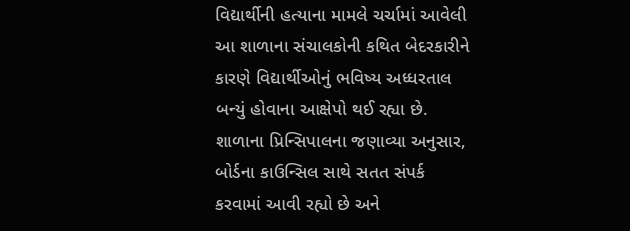વિદ્યાર્થીની હત્યાના મામલે ચર્ચામાં આવેલી આ શાળાના સંચાલકોની કથિત બેદરકારીને કારણે વિદ્યાર્થીઓનું ભવિષ્ય અધ્ધરતાલ બન્યું હોવાના આક્ષેપો થઈ રહ્યા છે.
શાળાના પ્રિન્સિપાલના જણાવ્યા અનુસાર, બોર્ડના કાઉન્સિલ સાથે સતત સંપર્ક કરવામાં આવી રહ્યો છે અને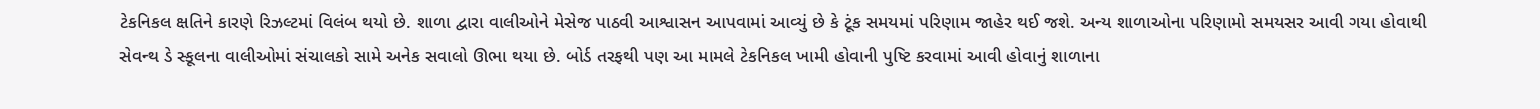ટેકનિકલ ક્ષતિને કારણે રિઝલ્ટમાં વિલંબ થયો છે. શાળા દ્વારા વાલીઓને મેસેજ પાઠવી આશ્વાસન આપવામાં આવ્યું છે કે ટૂંક સમયમાં પરિણામ જાહેર થઈ જશે. અન્ય શાળાઓના પરિણામો સમયસર આવી ગયા હોવાથી સેવન્થ ડે સ્કૂલના વાલીઓમાં સંચાલકો સામે અનેક સવાલો ઊભા થયા છે. બોર્ડ તરફથી પણ આ મામલે ટેકનિકલ ખામી હોવાની પુષ્ટિ કરવામાં આવી હોવાનું શાળાના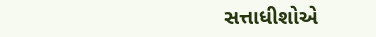સત્તાધીશોએ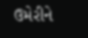ઉમેરીને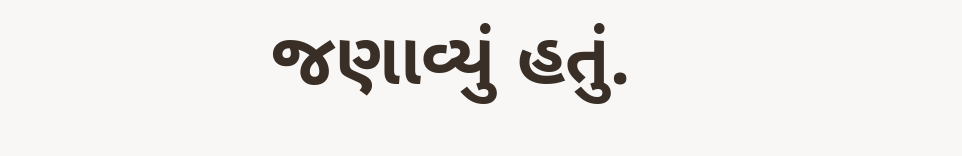જણાવ્યું હતું.